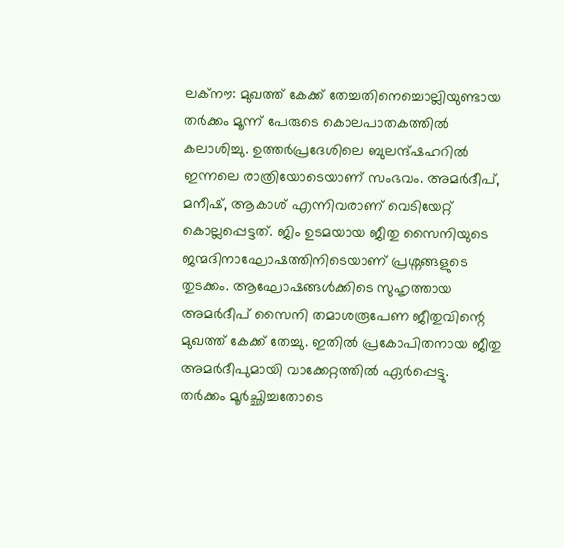ലക്നൗ: മുഖത്ത് കേക്ക് തേച്ചതിനെച്ചൊല്ലിയുണ്ടായ തർക്കം മൂന്ന് പേരുടെ കൊലപാതകത്തിൽ കലാശിച്ചു. ഉത്തർപ്രദേശിലെ ബുലന്ദ്ഷഹറിൽ ഇന്നലെ രാത്രിയോടെയാണ് സംഭവം. അമർദീപ്, മനീഷ്, ആകാശ് എന്നിവരാണ് വെടിയേറ്റ് കൊല്ലപ്പെട്ടത്. ജിം ഉടമയായ ജീതു സൈനിയുടെ ജന്മദിനാഘോഷത്തിനിടെയാണ് പ്രശ്നങ്ങളുടെ തുടക്കം. ആഘോഷങ്ങൾക്കിടെ സുഹൃത്തായ അമർദീപ് സൈനി തമാശരൂപേണ ജീതുവിന്റെ മുഖത്ത് കേക്ക് തേച്ചു. ഇതിൽ പ്രകോപിതനായ ജീതു അമർദീപുമായി വാക്കേറ്റത്തിൽ ഏർപ്പെട്ടു.
തർക്കം മൂർച്ഛിച്ചതോടെ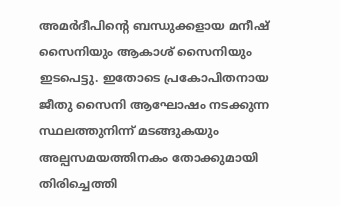അമർദീപിന്റെ ബന്ധുക്കളായ മനീഷ് സൈനിയും ആകാശ് സൈനിയും ഇടപെട്ടു. ഇതോടെ പ്രകോപിതനായ ജീതു സൈനി ആഘോഷം നടക്കുന്ന സ്ഥലത്തുനിന്ന് മടങ്ങുകയും അല്പസമയത്തിനകം തോക്കുമായി തിരിച്ചെത്തി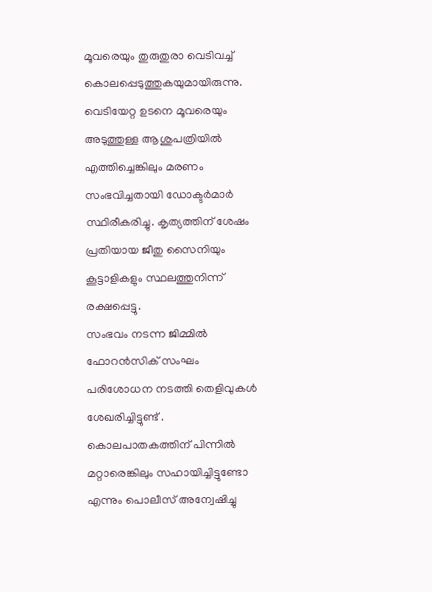മൂവരെയും തുരുതുരാ വെടിവച്ച് കൊലപ്പെടുത്തുകയുമായിരുന്നു. വെടിയേറ്റ ഉടനെ മൂവരെയും അടുത്തുള്ള ആശുപത്രിയിൽ എത്തിച്ചെങ്കിലും മരണം സംഭവിച്ചതായി ഡോക്ടർമാർ സ്ഥിരീകരിച്ചു. കൃത്യത്തിന് ശേഷം പ്രതിയായ ജീതു സൈനിയും കൂട്ടാളികളും സ്ഥലത്തുനിന്ന് രക്ഷപ്പെട്ടു.
സംഭവം നടന്ന ജിമ്മിൽ ഫോറൻസിക് സംഘം പരിശോധന നടത്തി തെളിവുകൾ ശേഖരിച്ചിട്ടുണ്ട് . കൊലപാതകത്തിന് പിന്നിൽ മറ്റാരെങ്കിലും സഹായിച്ചിട്ടുണ്ടോ എന്നും പൊലീസ് അന്വേഷിച്ചു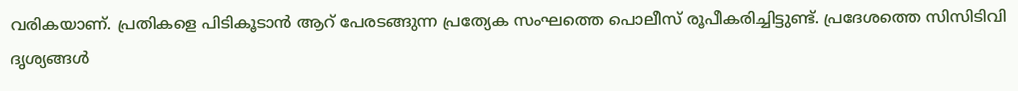വരികയാണ്. പ്രതികളെ പിടികൂടാൻ ആറ് പേരടങ്ങുന്ന പ്രത്യേക സംഘത്തെ പൊലീസ് രൂപീകരിച്ചിട്ടുണ്ട്. പ്രദേശത്തെ സിസിടിവി ദൃശ്യങ്ങൾ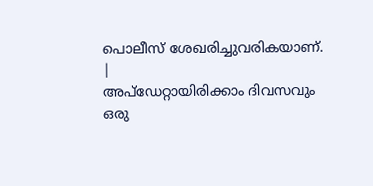പൊലീസ് ശേഖരിച്ചുവരികയാണ്.
|
അപ്ഡേറ്റായിരിക്കാം ദിവസവും
ഒരു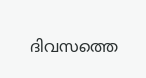ദിവസത്തെ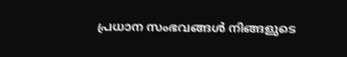പ്രധാന സംഭവങ്ങൾ നിങ്ങളുടെ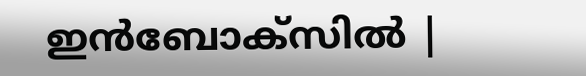ഇൻബോക്സിൽ |